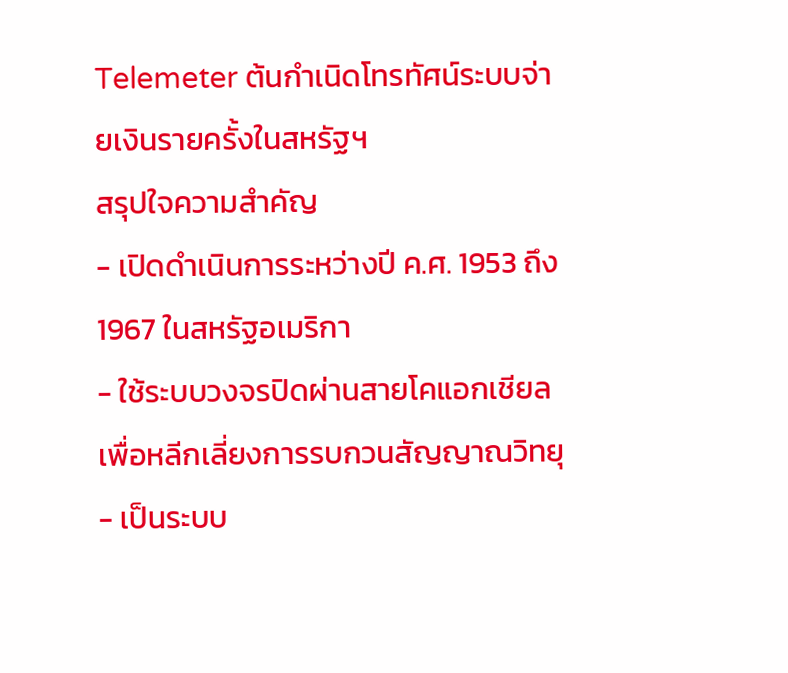Telemeter ต้นกำเนิดโทรทัศน์ระบบจ่ายเงินรายครั้งในสหรัฐฯ
สรุปใจความสำคัญ
- เปิดดำเนินการระหว่างปี ค.ศ. 1953 ถึง 1967 ในสหรัฐอเมริกา
- ใช้ระบบวงจรปิดผ่านสายโคแอกเชียลเพื่อหลีกเลี่ยงการรบกวนสัญญาณวิทยุ
- เป็นระบบ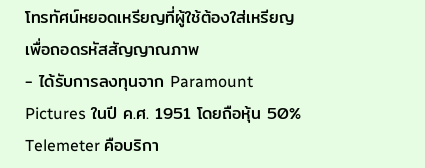โทรทัศน์หยอดเหรียญที่ผู้ใช้ต้องใส่เหรียญเพื่อถอดรหัสสัญญาณภาพ
- ได้รับการลงทุนจาก Paramount Pictures ในปี ค.ศ. 1951 โดยถือหุ้น 50%
Telemeter คือบริกา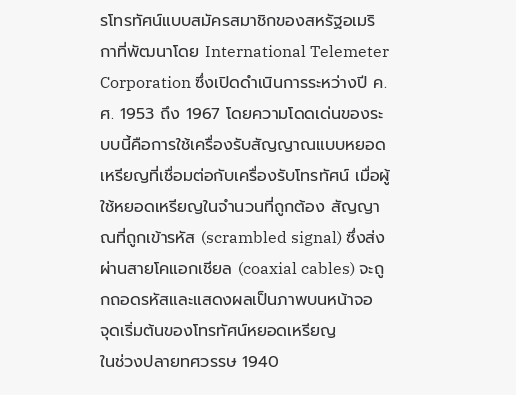รโทรทัศน์แบบสมัครสมาชิกของสหรัฐอเมริกาที่พัฒนาโดย International Telemeter Corporation ซึ่งเปิดดำเนินการระหว่างปี ค.ศ. 1953 ถึง 1967 โดยความโดดเด่นของระบบนี้คือการใช้เครื่องรับสัญญาณแบบหยอดเหรียญที่เชื่อมต่อกับเครื่องรับโทรทัศน์ เมื่อผู้ใช้หยอดเหรียญในจำนวนที่ถูกต้อง สัญญาณที่ถูกเข้ารหัส (scrambled signal) ซึ่งส่งผ่านสายโคแอกเชียล (coaxial cables) จะถูกถอดรหัสและแสดงผลเป็นภาพบนหน้าจอ
จุดเริ่มต้นของโทรทัศน์หยอดเหรียญ
ในช่วงปลายทศวรรษ 1940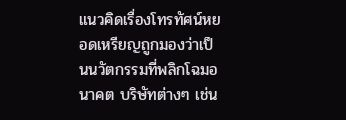แนวคิดเรื่องโทรทัศน์หยอดเหรียญถูกมองว่าเป็นนวัตกรรมที่พลิกโฉมอนาคต บริษัทต่างๆ เช่น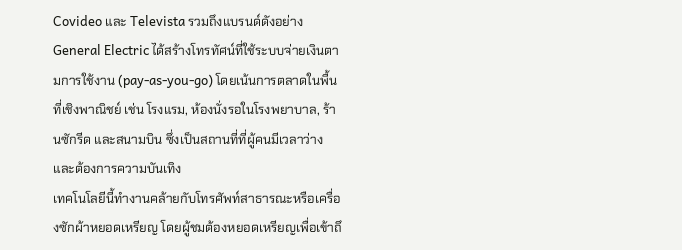Covideo และ Televista รวมถึงแบรนด์ดังอย่าง General Electric ได้สร้างโทรทัศน์ที่ใช้ระบบจ่ายเงินตามการใช้งาน (pay-as-you-go) โดยเน้นการตลาดในพื้นที่เชิงพาณิชย์ เช่น โรงแรม, ห้องนั่งรอในโรงพยาบาล, ร้านซักรีด และสนามบิน ซึ่งเป็นสถานที่ที่ผู้คนมีเวลาว่างและต้องการความบันเทิง
เทคโนโลยีนี้ทำงานคล้ายกับโทรศัพท์สาธารณะหรือเครื่องซักผ้าหยอดเหรียญ โดยผู้ชมต้องหยอดเหรียญเพื่อเข้าถึ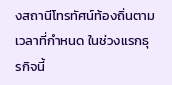งสถานีโทรทัศน์ท้องถิ่นตามเวลาที่กำหนด ในช่วงแรกธุรกิจนี้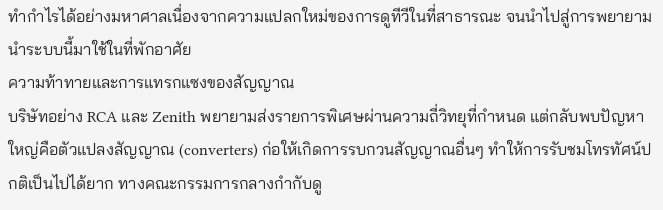ทำกำไรได้อย่างมหาศาลเนื่องจากความแปลกใหม่ของการดูทีวีในที่สาธารณะ จนนำไปสู่การพยายามนำระบบนี้มาใช้ในที่พักอาศัย
ความท้าทายและการแทรกแซงของสัญญาณ
บริษัทอย่าง RCA และ Zenith พยายามส่งรายการพิเศษผ่านความถี่วิทยุที่กำหนด แต่กลับพบปัญหาใหญ่คือตัวแปลงสัญญาณ (converters) ก่อให้เกิดการรบกวนสัญญาณอื่นๆ ทำให้การรับชมโทรทัศน์ปกติเป็นไปได้ยาก ทางคณะกรรมการกลางกำกับดู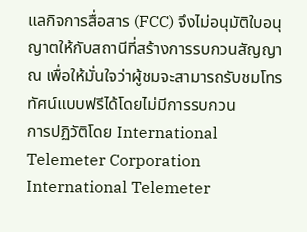แลกิจการสื่อสาร (FCC) จึงไม่อนุมัติใบอนุญาตให้กับสถานีที่สร้างการรบกวนสัญญาณ เพื่อให้มั่นใจว่าผู้ชมจะสามารถรับชมโทรทัศน์แบบฟรีได้โดยไม่มีการรบกวน
การปฏิวัติโดย International Telemeter Corporation
International Telemeter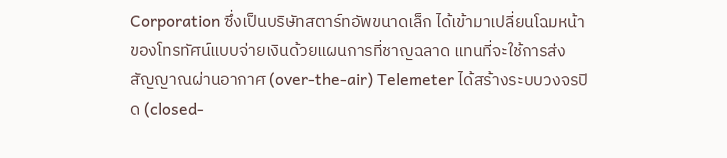Corporation ซึ่งเป็นบริษัทสตาร์ทอัพขนาดเล็ก ได้เข้ามาเปลี่ยนโฉมหน้าของโทรทัศน์แบบจ่ายเงินด้วยแผนการที่ชาญฉลาด แทนที่จะใช้การส่งสัญญาณผ่านอากาศ (over-the-air) Telemeter ได้สร้างระบบวงจรปิด (closed-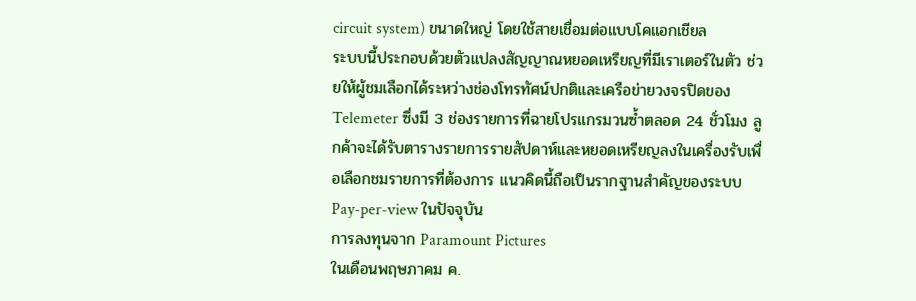circuit system) ขนาดใหญ่ โดยใช้สายเชื่อมต่อแบบโคแอกเชียล
ระบบนี้ประกอบด้วยตัวแปลงสัญญาณหยอดเหรียญที่มีเราเตอร์ในตัว ช่วยให้ผู้ชมเลือกได้ระหว่างช่องโทรทัศน์ปกติและเครือข่ายวงจรปิดของ Telemeter ซึ่งมี 3 ช่องรายการที่ฉายโปรแกรมวนซ้ำตลอด 24 ชั่วโมง ลูกค้าจะได้รับตารางรายการรายสัปดาห์และหยอดเหรียญลงในเครื่องรับเพื่อเลือกชมรายการที่ต้องการ แนวคิดนี้ถือเป็นรากฐานสำคัญของระบบ Pay-per-view ในปัจจุบัน
การลงทุนจาก Paramount Pictures
ในเดือนพฤษภาคม ค.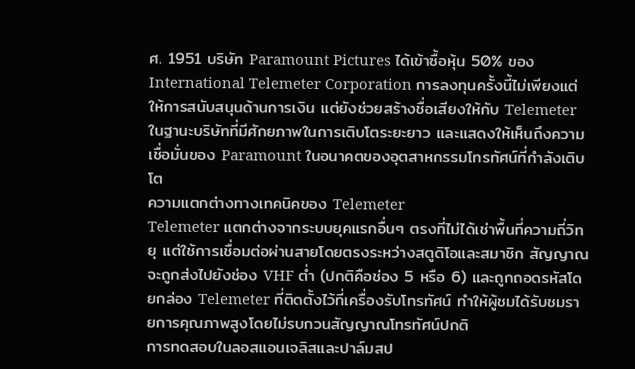ศ. 1951 บริษัท Paramount Pictures ได้เข้าซื้อหุ้น 50% ของ International Telemeter Corporation การลงทุนครั้งนี้ไม่เพียงแต่ให้การสนับสนุนด้านการเงิน แต่ยังช่วยสร้างชื่อเสียงให้กับ Telemeter ในฐานะบริษัทที่มีศักยภาพในการเติบโตระยะยาว และแสดงให้เห็นถึงความเชื่อมั่นของ Paramount ในอนาคตของอุตสาหกรรมโทรทัศน์ที่กำลังเติบโต
ความแตกต่างทางเทคนิคของ Telemeter
Telemeter แตกต่างจากระบบยุคแรกอื่นๆ ตรงที่ไม่ได้เช่าพื้นที่ความถี่วิทยุ แต่ใช้การเชื่อมต่อผ่านสายโดยตรงระหว่างสตูดิโอและสมาชิก สัญญาณจะถูกส่งไปยังช่อง VHF ต่ำ (ปกติคือช่อง 5 หรือ 6) และถูกถอดรหัสโดยกล่อง Telemeter ที่ติดตั้งไว้ที่เครื่องรับโทรทัศน์ ทำให้ผู้ชมได้รับชมรายการคุณภาพสูงโดยไม่รบกวนสัญญาณโทรทัศน์ปกติ
การทดสอบในลอสแอนเจลิสและปาล์มสป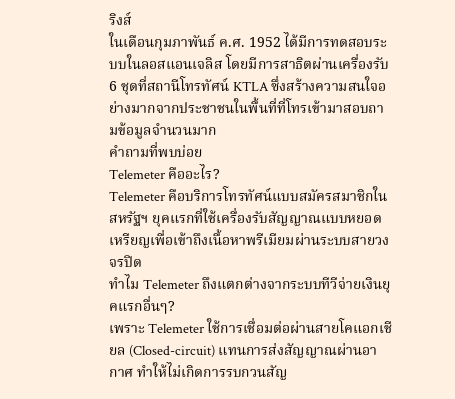ริงส์
ในเดือนกุมภาพันธ์ ค.ศ. 1952 ได้มีการทดสอบระบบในลอสแอนเจลิส โดยมีการสาธิตผ่านเครื่องรับ 6 ชุดที่สถานีโทรทัศน์ KTLA ซึ่งสร้างความสนใจอย่างมากจากประชาชนในพื้นที่ที่โทรเข้ามาสอบถามข้อมูลจำนวนมาก
คำถามที่พบบ่อย
Telemeter คืออะไร?
Telemeter คือบริการโทรทัศน์แบบสมัครสมาชิกในสหรัฐฯ ยุคแรกที่ใช้เครื่องรับสัญญาณแบบหยอดเหรียญเพื่อเข้าถึงเนื้อหาพรีเมียมผ่านระบบสายวงจรปิด
ทำไม Telemeter ถึงแตกต่างจากระบบทีวีจ่ายเงินยุคแรกอื่นๆ?
เพราะ Telemeter ใช้การเชื่อมต่อผ่านสายโคแอกเชียล (Closed-circuit) แทนการส่งสัญญาณผ่านอากาศ ทำให้ไม่เกิดการรบกวนสัญ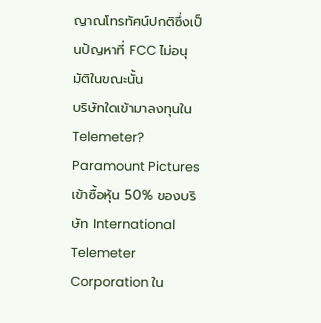ญาณโทรทัศน์ปกติซึ่งเป็นปัญหาที่ FCC ไม่อนุมัติในขณะนั้น
บริษัทใดเข้ามาลงทุนใน Telemeter?
Paramount Pictures เข้าซื้อหุ้น 50% ของบริษัท International Telemeter Corporation ใน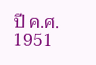ปี ค.ศ. 1951